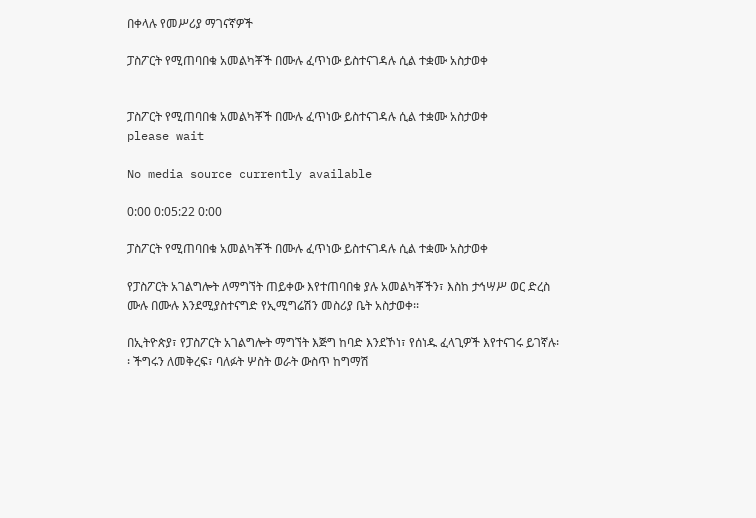በቀላሉ የመሥሪያ ማገናኛዎች

ፓስፖርት የሚጠባበቁ አመልካቾች በሙሉ ፈጥነው ይስተናገዳሉ ሲል ተቋሙ አስታወቀ


ፓስፖርት የሚጠባበቁ አመልካቾች በሙሉ ፈጥነው ይስተናገዳሉ ሲል ተቋሙ አስታወቀ
please wait

No media source currently available

0:00 0:05:22 0:00

ፓስፖርት የሚጠባበቁ አመልካቾች በሙሉ ፈጥነው ይስተናገዳሉ ሲል ተቋሙ አስታወቀ

የፓስፖርት አገልግሎት ለማግኘት ጠይቀው እየተጠባበቁ ያሉ አመልካቾችን፣ እስከ ታኅሣሥ ወር ድረስ ሙሉ በሙሉ እንደሚያስተናግድ የኢሚግሬሽን መስሪያ ቤት አስታወቀ፡፡

በኢትዮጵያ፣ የፓስፖርት አገልግሎት ማግኘት እጅግ ከባድ እንደኾነ፣ የሰነዱ ፈላጊዎች እየተናገሩ ይገኛሉ፡፡ ችግሩን ለመቅረፍ፣ ባለፉት ሦስት ወራት ውስጥ ከግማሽ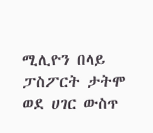ሚሊዮን በላይ ፓስፖርት ታትሞ ወደ ሀገር ውስጥ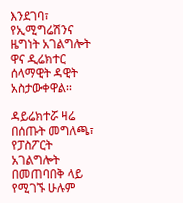እንደገባ፣ የኢሚግሬሽንና ዜግነት አገልግሎት ዋና ዲሬክተር ሰላማዊት ዳዊት አስታውቀዋል፡፡

ዳይሬክተሯ ዛሬ በሰጡት መግለጫ፣ የፓስፖርት አገልግሎት በመጠባበቅ ላይ የሚገኙ ሁሉም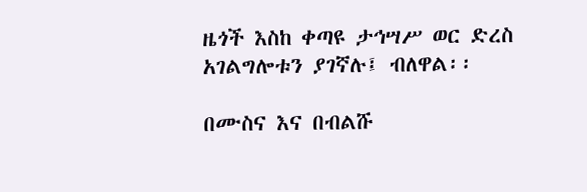ዜጎች እስከ ቀጣዩ ታኅሣሥ ወር ድረስ አገልግሎቱን ያገኛሉ፤ ብለዋል፡፡

በሙስና እና በብልሹ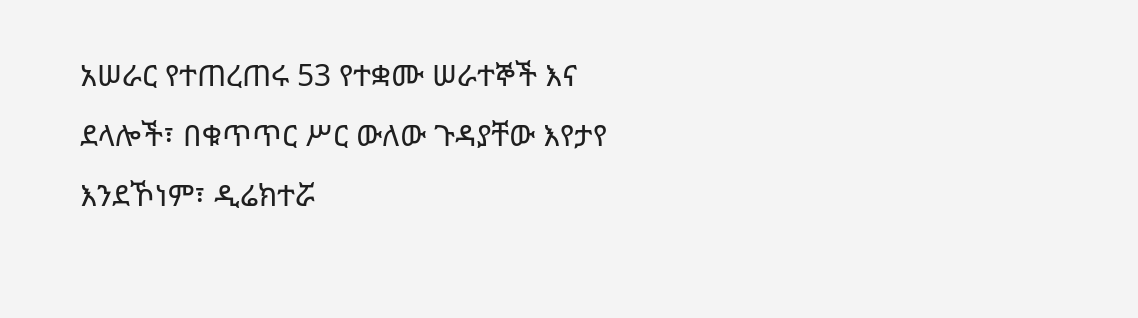አሠራር የተጠረጠሩ 53 የተቋሙ ሠራተኞች እና ደላሎች፣ በቁጥጥር ሥር ውለው ጉዳያቸው እየታየ እንደኾነም፣ ዲሬክተሯ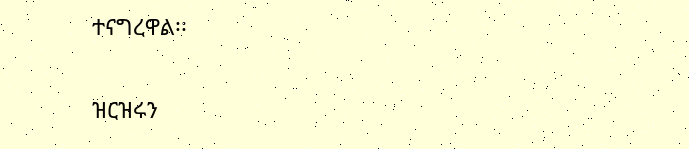ተናግረዋል፡፡

ዝርዝሩን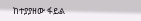ከተያያዘው ፋይል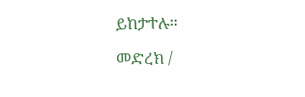ይከታተሉ።

መድረክ /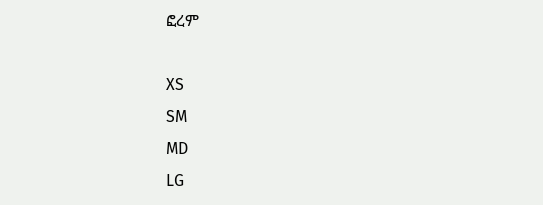ፎረም

XS
SM
MD
LG